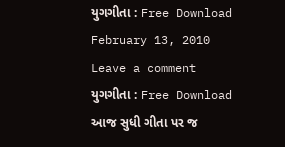યુગગીતા : Free Download
February 13, 2010 Leave a comment
યુગગીતા : Free Download
આજ સુધી ગીતા પર જ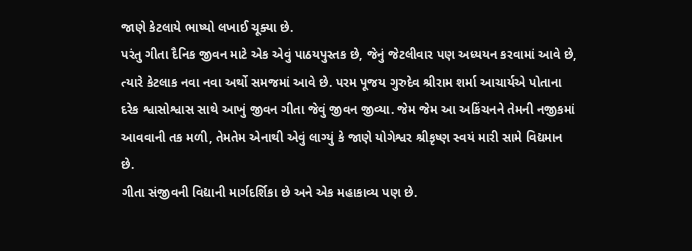જાણે કેટલાયે ભાષ્યો લખાઈ ચૂક્યા છે.
પરંતુ ગીતા દૈનિક જીવન માટે એક એવું પાઠયપુસ્તક છે, જેનું જેટલીવાર પણ અધ્યયન કરવામાં આવે છે, ત્યારે કેટલાક નવા નવા અર્થો સમજમાં આવે છે. પરમ પૂજય ગુરુદેવ શ્રીરામ શર્મા આચાર્યએ પોતાના દરેક શ્વાસોશ્વાસ સાથે આખું જીવન ગીતા જેવું જીવન જીવ્યા. જેમ જેમ આ અકિંચનને તેમની નજીકમાં આવવાની તક મળી, તેમતેમ એનાથી એવું લાગ્યું કે જાણે યોગેશ્વર શ્રીકૃષ્ણ સ્વયં મારી સામે વિદ્યમાન છે.
ગીતા સંજીવની વિદ્યાની માર્ગદર્શિકા છે અને એક મહાકાવ્ય પણ છે.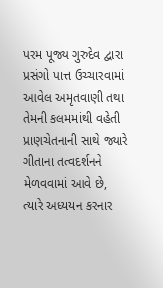પરમ પૂજ્ય ગુરુદેવ દ્વારા પ્રસંગો પાત્ત ઉચ્ચારવામાં આવેલ અમૃતવાણી તથા તેમની કલમમાંથી વહેતી પ્રાણચેતનાની સાથે જ્યારે ગીતાના તત્વદર્શનને મેળવવામાં આવે છે, ત્યારે અધ્યયન કરનાર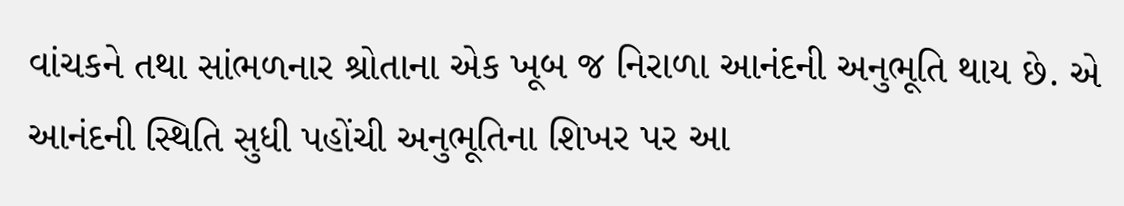વાંચકને તથા સાંભળનાર શ્રોતાના એક ખૂબ જ નિરાળા આનંદની અનુભૂતિ થાય છે. એ આનંદની સ્થિતિ સુધી પહોંચી અનુભૂતિના શિખર પર આ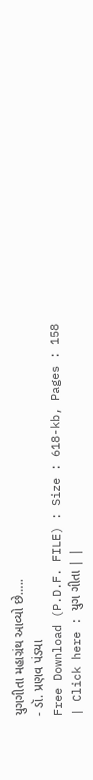યુગગીતા મહાગ્રંથ આવ્યો છે…..
- ડૉ. પ્રણવ પંડયા
Free Download (P.D.F. FILE) : Size : 618-kb, Pages : 158
| Click here : યુગ ગીતા | |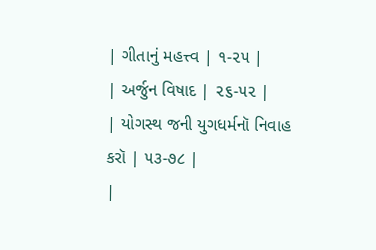| ગીતાનું મહત્ત્વ | ૧-૨૫ |
| અર્જુન વિષાદ | ૨૬-૫૨ |
| યોગસ્થ જની યુગધર્મનૉ નિવાહ કરૉ | ૫૩-૭૮ |
|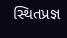સ્થિતપ્રજ્ઞ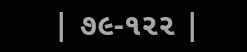| ૭૯-૧૨૨ |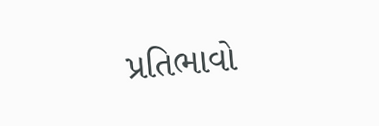પ્રતિભાવો